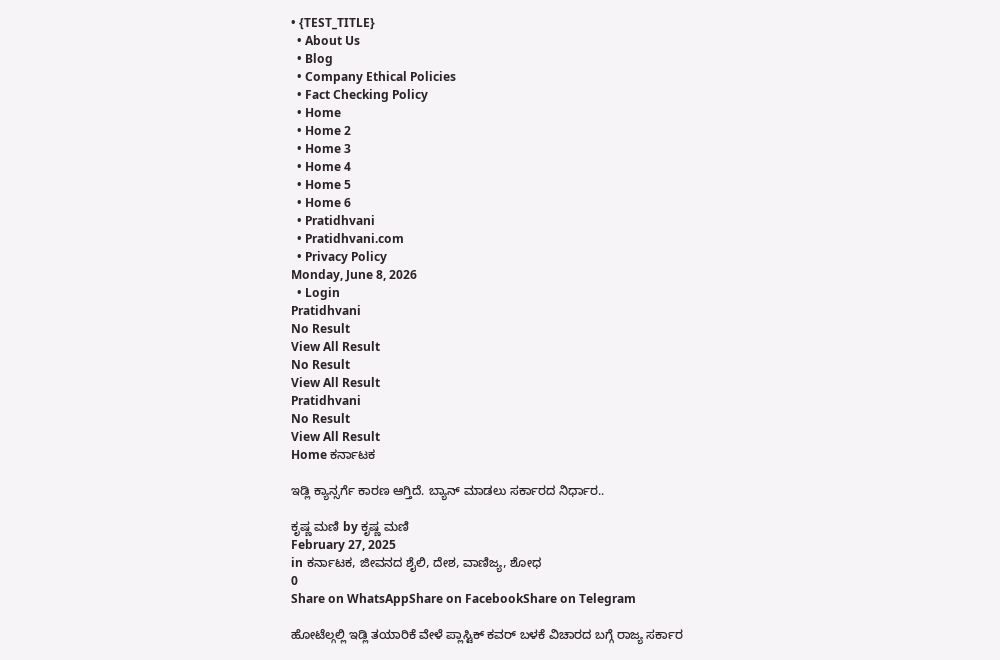• {TEST_TITLE}
  • About Us
  • Blog
  • Company Ethical Policies
  • Fact Checking Policy
  • Home
  • Home 2
  • Home 3
  • Home 4
  • Home 5
  • Home 6
  • Pratidhvani
  • Pratidhvani.com
  • Privacy Policy
Monday, June 8, 2026
  • Login
Pratidhvani
No Result
View All Result
No Result
View All Result
Pratidhvani
No Result
View All Result
Home ಕರ್ನಾಟಕ

ಇಡ್ಲಿ ಕ್ಯಾನ್ಸರ್ಗೆ ಕಾರಣ ಆಗ್ತಿದೆ. ಬ್ಯಾನ್ ಮಾಡಲು ಸರ್ಕಾರದ ನಿರ್ಧಾರ..

ಕೃಷ್ಣ ಮಣಿ by ಕೃಷ್ಣ ಮಣಿ
February 27, 2025
in ಕರ್ನಾಟಕ, ಜೀವನದ ಶೈಲಿ, ದೇಶ, ವಾಣಿಜ್ಯ, ಶೋಧ
0
Share on WhatsAppShare on FacebookShare on Telegram

ಹೋಟೆಲ್ಗಲ್ಲಿ ಇಡ್ಲಿ ತಯಾರಿಕೆ ವೇಳೆ ಪ್ಲಾಸ್ಟಿಕ್‌ ಕವರ್ ಬಳಕೆ ವಿಚಾರದ ಬಗ್ಗೆ ರಾಜ್ಯ ಸರ್ಕಾರ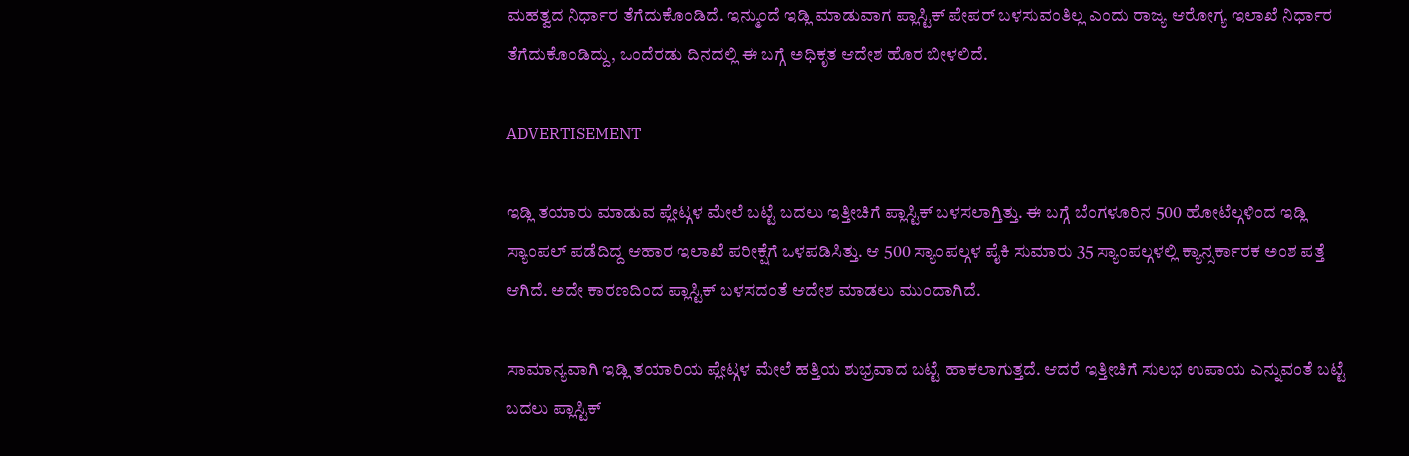ಮಹತ್ವದ ನಿರ್ಧಾರ ತೆಗೆದುಕೊಂಡಿದೆ. ಇನ್ಮುಂದೆ ಇಡ್ಲಿ ಮಾಡುವಾಗ ಪ್ಲಾಸ್ಟಿಕ್ ಪೇಪರ್ ಬಳಸುವಂತಿಲ್ಲ ಎಂದು ರಾಜ್ಯ ಆರೋಗ್ಯ ಇಲಾಖೆ ನಿರ್ಧಾರ ತೆಗೆದುಕೊಂಡಿದ್ದು, ಒಂದೆರಡು ದಿನದಲ್ಲಿ ಈ ಬಗ್ಗೆ ಅಧಿಕೃತ ಆದೇಶ ಹೊರ ಬೀಳಲಿದೆ.

ADVERTISEMENT

ಇಡ್ಲಿ ತಯಾರು ಮಾಡುವ ಪ್ಲೇಟ್ಗಳ ಮೇಲೆ ಬಟ್ಟೆ ಬದಲು ಇತ್ತೀಚಿಗೆ ಪ್ಲಾಸ್ಟಿಕ್ ಬಳಸಲಾಗ್ತಿತ್ತು. ಈ ಬಗ್ಗೆ ಬೆಂಗಳೂರಿನ 500 ಹೋಟೆಲ್ಗಳಿಂದ ಇಡ್ಲಿ ಸ್ಯಾಂಪಲ್ ಪಡೆದಿದ್ದ ಆಹಾರ ಇಲಾಖೆ ಪರೀಕ್ಷೆಗೆ ಒಳಪಡಿಸಿತ್ತು. ಆ 500 ಸ್ಯಾಂಪಲ್ಗಳ ಪೈಕಿ ಸುಮಾರು 35 ಸ್ಯಾಂಪಲ್ಗಳಲ್ಲಿ ಕ್ಯಾನ್ಸರ್ಕಾರಕ ಅಂಶ ಪತ್ತೆ ಆಗಿದೆ. ಅದೇ ಕಾರಣದಿಂದ ಪ್ಲಾಸ್ಟಿಕ್ ಬಳಸದಂತೆ ಆದೇಶ ಮಾಡಲು ಮುಂದಾಗಿದೆ.

ಸಾಮಾನ್ಯವಾಗಿ ಇಡ್ಲಿ ತಯಾರಿಯ ಪ್ಲೇಟ್ಗಳ ಮೇಲೆ ಹತ್ತಿಯ ಶುಭ್ರವಾದ ಬಟ್ಟೆ ಹಾಕಲಾಗುತ್ತದೆ. ಆದರೆ ಇತ್ತೀಚಿಗೆ ಸುಲಭ ಉಪಾಯ ಎನ್ನುವಂತೆ ಬಟ್ಟೆ ಬದಲು ಪ್ಲಾಸ್ಟಿಕ್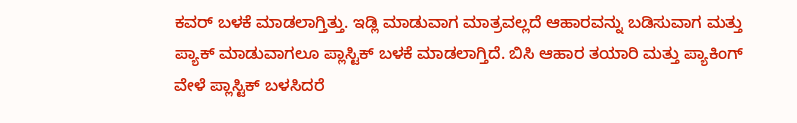ಕವರ್‌ ಬಳಕೆ ಮಾಡಲಾಗ್ತಿತ್ತು. ಇಡ್ಲಿ ಮಾಡುವಾಗ ಮಾತ್ರವಲ್ಲದೆ ಆಹಾರವನ್ನು ಬಡಿಸುವಾಗ ಮತ್ತು ಪ್ಯಾಕ್ ಮಾಡುವಾಗಲೂ ಪ್ಲಾಸ್ಟಿಕ್ ಬಳಕೆ ಮಾಡಲಾಗ್ತಿದೆ. ಬಿಸಿ ಆಹಾರ ತಯಾರಿ ಮತ್ತು ಪ್ಯಾಕಿಂಗ್ ವೇಳೆ ಪ್ಲಾಸ್ಟಿಕ್ ಬಳಸಿದರೆ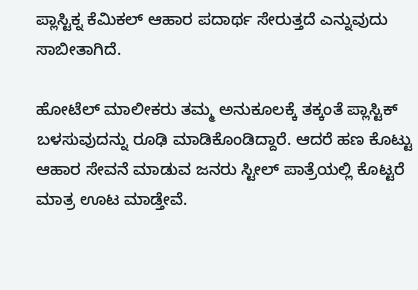ಪ್ಲಾಸ್ಟಿಕ್ನ ಕೆಮಿಕಲ್ ಆಹಾರ ಪದಾರ್ಥ ಸೇರುತ್ತದೆ ಎನ್ನುವುದು ಸಾಬೀತಾಗಿದೆ.

ಹೋಟೆಲ್ ಮಾಲೀಕರು ತಮ್ಮ ಅನುಕೂಲಕ್ಕೆ ತಕ್ಕಂತೆ ಪ್ಲಾಸ್ಟಿಕ್ ಬಳಸುವುದನ್ನು ರೂಢಿ ಮಾಡಿಕೊಂಡಿದ್ದಾರೆ. ಆದರೆ ಹಣ ಕೊಟ್ಟು ಆಹಾರ ಸೇವನೆ ಮಾಡುವ ಜನರು ಸ್ಟೀಲ್ ಪಾತ್ರೆಯಲ್ಲಿ ಕೊಟ್ಟರೆ ಮಾತ್ರ ಊಟ ಮಾಡ್ತೇವೆ.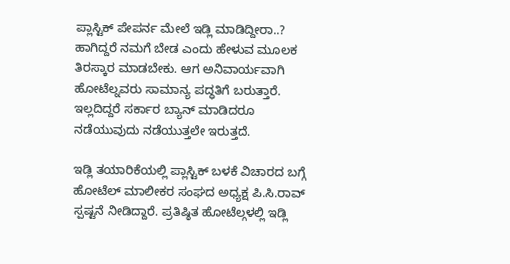ಪ್ಲಾಸ್ಟಿಕ್ ಪೇಪರ್ನ ಮೇಲೆ ಇಡ್ಲಿ ಮಾಡಿದ್ದೀರಾ..? ಹಾಗಿದ್ದರೆ ನಮಗೆ ಬೇಡ ಎಂದು ಹೇಳುವ ಮೂಲಕ ತಿರಸ್ಕಾರ ಮಾಡಬೇಕು. ಆಗ ಅನಿವಾರ್ಯವಾಗಿ ಹೋಟೆಲ್ನವರು ಸಾಮಾನ್ಯ ಪದ್ಧತಿಗೆ ಬರುತ್ತಾರೆ. ಇಲ್ಲದಿದ್ದರೆ ಸರ್ಕಾರ ಬ್ಯಾನ್ ಮಾಡಿದರೂ ನಡೆಯುವುದು ನಡೆಯುತ್ತಲೇ ಇರುತ್ತದೆ.

ಇಡ್ಲಿ ತಯಾರಿಕೆಯಲ್ಲಿ ಪ್ಲಾಸ್ಟಿಕ್ ಬಳಕೆ ವಿಚಾರದ ಬಗ್ಗೆ ಹೋಟೆಲ್ ಮಾಲೀಕರ ಸಂಘದ ಅಧ್ಯಕ್ಷ ಪಿ.ಸಿ.ರಾವ್ ಸ್ಪಷ್ಟನೆ ನೀಡಿದ್ದಾರೆ. ಪ್ರತಿಷ್ಠಿತ ಹೋಟೆಲ್ಗಳಲ್ಲಿ ಇಡ್ಲಿ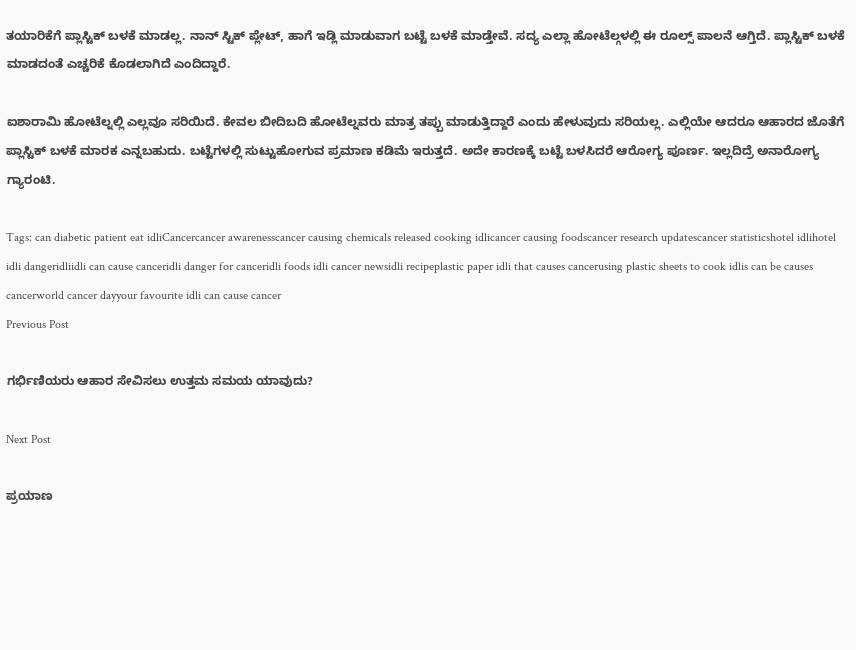ತಯಾರಿಕೆಗೆ ಪ್ಲಾಸ್ಟಿಕ್ ಬಳಕೆ ಮಾಡಲ್ಲ. ನಾನ್ ಸ್ಟಿಕ್ ಪ್ಲೇಟ್, ಹಾಗೆ ಇಡ್ಲಿ ಮಾಡುವಾಗ ಬಟ್ಟೆ ಬಳಕೆ ಮಾಡ್ತೇವೆ. ಸದ್ಯ ಎಲ್ಲಾ ಹೋಟೆಲ್ಗಳಲ್ಲಿ ಈ ರೂಲ್ಸ್ ಪಾಲನೆ ಆಗ್ತಿದೆ. ಪ್ಲಾಸ್ಟಿಕ್ ಬಳಕೆ ಮಾಡದಂತೆ ಎಚ್ಚರಿಕೆ ಕೊಡಲಾಗಿದೆ ಎಂದಿದ್ದಾರೆ.

ಐಶಾರಾಮಿ ಹೋಟೆಲ್ನಲ್ಲಿ ಎಲ್ಲವೂ ಸರಿಯಿದೆ. ಕೇವಲ ಬೀದಿಬದಿ ಹೋಟೆಲ್ನವರು ಮಾತ್ರ ತಪ್ಪು ಮಾಡುತ್ತಿದ್ದಾರೆ ಎಂದು ಹೇಳುವುದು ಸರಿಯಲ್ಲ. ಎಲ್ಲಿಯೇ ಆದರೂ ಆಹಾರದ ಜೊತೆಗೆ ಪ್ಲಾಸ್ಟಿಕ್ ಬಳಕೆ ಮಾರಕ ಎನ್ನಬಹುದು. ಬಟ್ಟೆಗಳಲ್ಲಿ ಸುಟ್ಟುಹೋಗುವ ಪ್ರಮಾಣ ಕಡಿಮೆ ಇರುತ್ತದೆ. ಅದೇ ಕಾರಣಕ್ಕೆ ಬಟ್ಟೆ ಬಳಸಿದರೆ ಆರೋಗ್ಯ ಪೂರ್ಣ. ಇಲ್ಲದಿದ್ರೆ ಅನಾರೋಗ್ಯ ಗ್ಯಾರಂಟಿ.

Tags: can diabetic patient eat idliCancercancer awarenesscancer causing chemicals released cooking idlicancer causing foodscancer research updatescancer statisticshotel idlihotel idli dangeridliidli can cause canceridli danger for canceridli foods idli cancer newsidli recipeplastic paper idli that causes cancerusing plastic sheets to cook idlis can be causes cancerworld cancer dayyour favourite idli can cause cancer
Previous Post

ಗರ್ಭಿಣಿಯರು ಆಹಾರ ಸೇವಿಸಲು ಉತ್ತಮ ಸಮಯ ಯಾವುದು?

Next Post

ಪ್ರಯಾಣ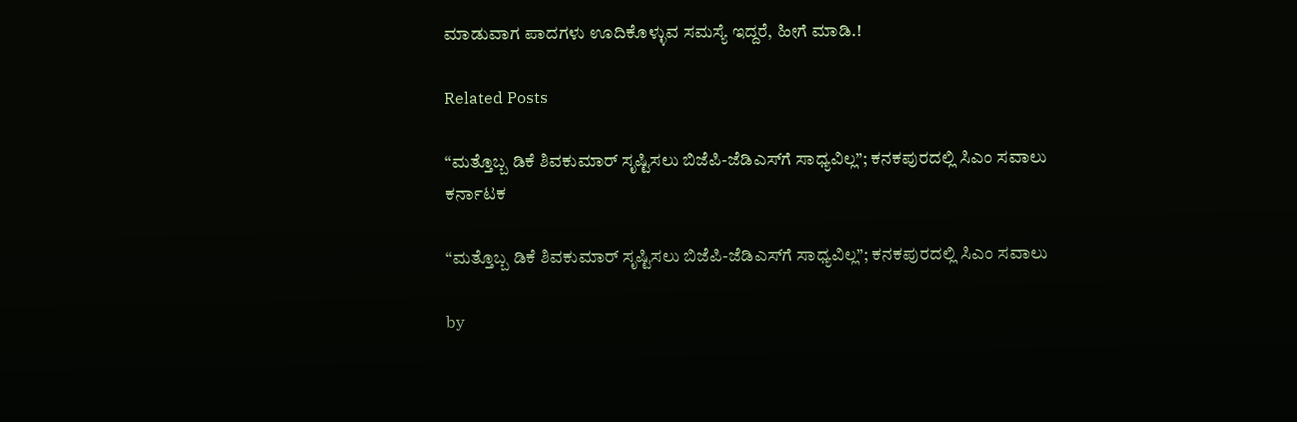ಮಾಡುವಾಗ ಪಾದಗಳು ಊದಿಕೊಳ್ಳುವ ಸಮಸ್ಯೆ ಇದ್ದರೆ, ಹೀಗೆ ಮಾಡಿ.!

Related Posts

“ಮತ್ತೊಬ್ಬ ಡಿಕೆ ಶಿವಕುಮಾರ್ ಸೃಷ್ಟಿಸಲು ಬಿಜೆಪಿ-ಜೆಡಿಎಸ್‌ಗೆ ಸಾಧ್ಯವಿಲ್ಲ”; ಕನಕಪುರದಲ್ಲಿ ಸಿಎಂ ಸವಾಲು
ಕರ್ನಾಟಕ

“ಮತ್ತೊಬ್ಬ ಡಿಕೆ ಶಿವಕುಮಾರ್ ಸೃಷ್ಟಿಸಲು ಬಿಜೆಪಿ-ಜೆಡಿಎಸ್‌ಗೆ ಸಾಧ್ಯವಿಲ್ಲ”; ಕನಕಪುರದಲ್ಲಿ ಸಿಎಂ ಸವಾಲು

by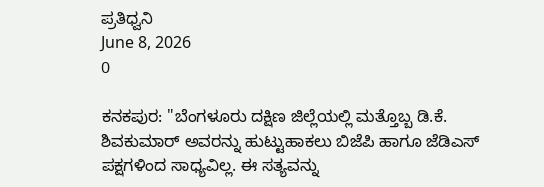ಪ್ರತಿಧ್ವನಿ
June 8, 2026
0

ಕನಕಪುರ: "ಬೆಂಗಳೂರು ದಕ್ಷಿಣ ಜಿಲ್ಲೆಯಲ್ಲಿ ಮತ್ತೊಬ್ಬ ಡಿ.ಕೆ. ಶಿವಕುಮಾರ್ ಅವರನ್ನು ಹುಟ್ಟುಹಾಕಲು ಬಿಜೆಪಿ ಹಾಗೂ ಜೆಡಿಎಸ್ ಪಕ್ಷಗಳಿಂದ ಸಾಧ್ಯವಿಲ್ಲ. ಈ ಸತ್ಯವನ್ನು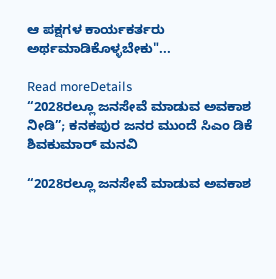ಆ ಪಕ್ಷಗಳ ಕಾರ್ಯಕರ್ತರು ಅರ್ಥಮಾಡಿಕೊಳ್ಳಬೇಕು"...

Read moreDetails
“2028ರಲ್ಲೂ ಜನಸೇವೆ ಮಾಡುವ ಅವಕಾಶ ನೀಡಿ”; ಕನಕಪುರ ಜನರ ಮುಂದೆ ಸಿಎಂ ಡಿಕೆ ಶಿವಕುಮಾರ್ ಮನವಿ

“2028ರಲ್ಲೂ ಜನಸೇವೆ ಮಾಡುವ ಅವಕಾಶ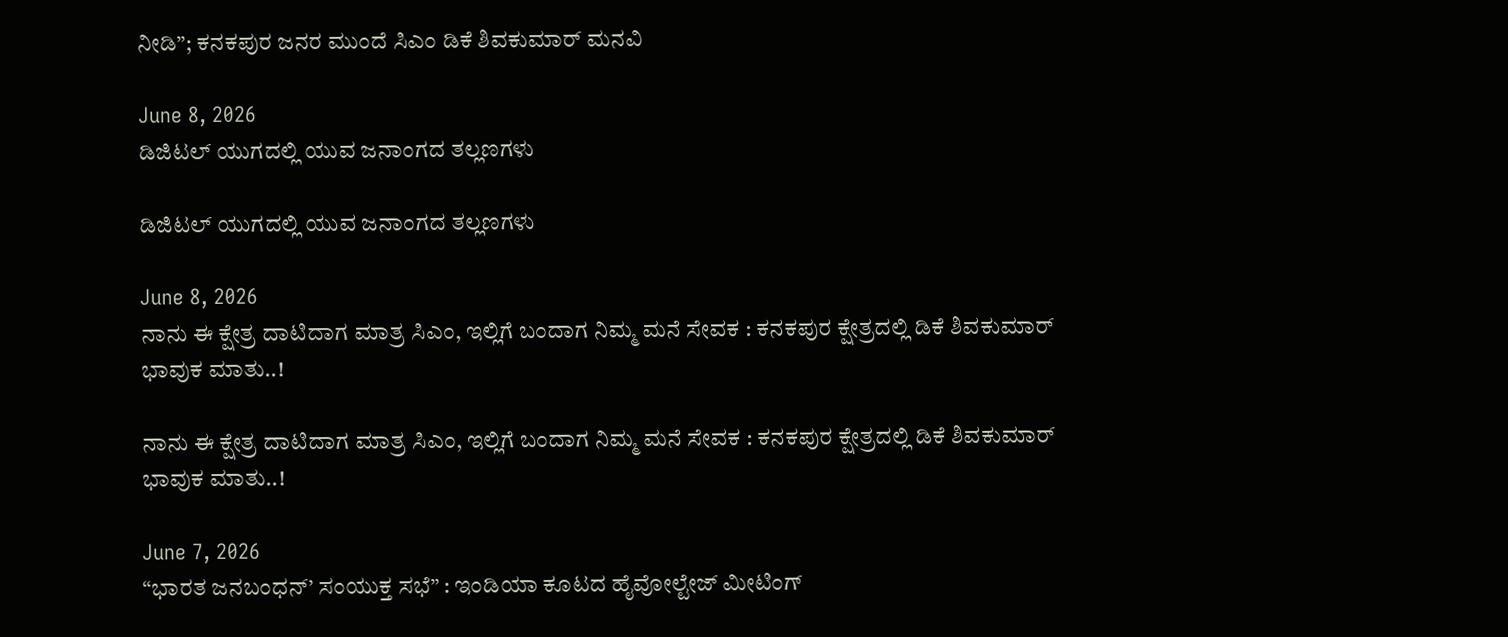ನೀಡಿ”; ಕನಕಪುರ ಜನರ ಮುಂದೆ ಸಿಎಂ ಡಿಕೆ ಶಿವಕುಮಾರ್ ಮನವಿ

June 8, 2026
ಡಿಜಿಟಲ್‌ ಯುಗದಲ್ಲಿ ಯುವ ಜನಾಂಗದ ತಲ್ಲಣಗಳು

ಡಿಜಿಟಲ್‌ ಯುಗದಲ್ಲಿ ಯುವ ಜನಾಂಗದ ತಲ್ಲಣಗಳು

June 8, 2026
ನಾನು ಈ ಕ್ಷೇತ್ರ ದಾಟಿದಾಗ ಮಾತ್ರ ಸಿಎಂ, ಇಲ್ಲಿಗೆ ಬಂದಾಗ ನಿಮ್ಮ ಮನೆ ಸೇವಕ : ಕನಕಪುರ ಕ್ಷೇತ್ರದಲ್ಲಿ ಡಿಕೆ ಶಿವಕುಮಾರ್‌ ಭಾವುಕ ಮಾತು..!

ನಾನು ಈ ಕ್ಷೇತ್ರ ದಾಟಿದಾಗ ಮಾತ್ರ ಸಿಎಂ, ಇಲ್ಲಿಗೆ ಬಂದಾಗ ನಿಮ್ಮ ಮನೆ ಸೇವಕ : ಕನಕಪುರ ಕ್ಷೇತ್ರದಲ್ಲಿ ಡಿಕೆ ಶಿವಕುಮಾರ್‌ ಭಾವುಕ ಮಾತು..!

June 7, 2026
“ಭಾರತ ಜನಬಂಧನ್’ ಸಂಯುಕ್ತ ಸಭೆ” : ಇಂಡಿಯಾ ಕೂಟದ ಹೈವೋಲ್ಟೇಜ್‌ ಮೀಟಿಂಗ್‌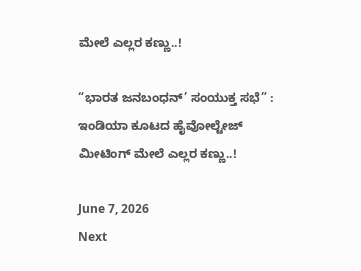ಮೇಲೆ ಎಲ್ಲರ ಕಣ್ಣು..!

“ಭಾರತ ಜನಬಂಧನ್’ ಸಂಯುಕ್ತ ಸಭೆ” : ಇಂಡಿಯಾ ಕೂಟದ ಹೈವೋಲ್ಟೇಜ್‌ ಮೀಟಿಂಗ್‌ ಮೇಲೆ ಎಲ್ಲರ ಕಣ್ಣು..!

June 7, 2026
Next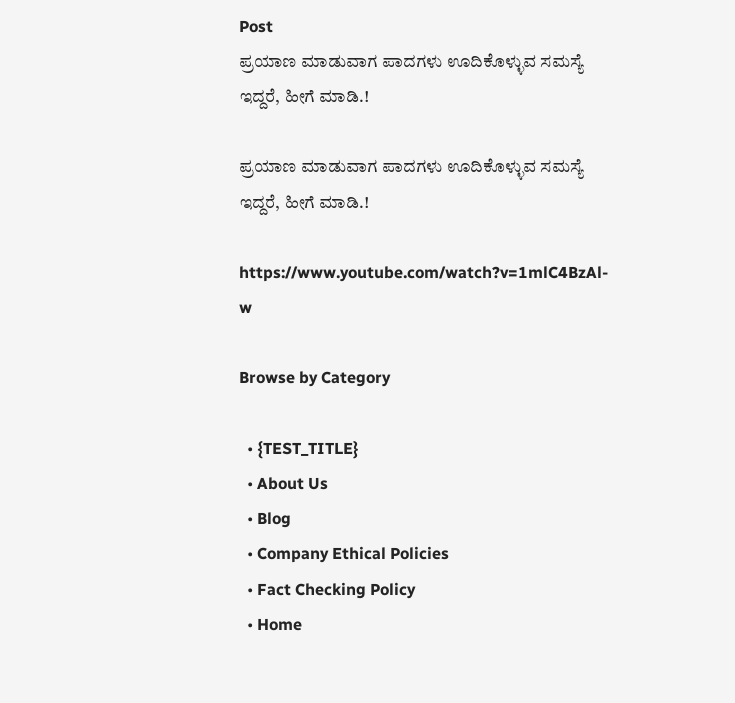Post
ಪ್ರಯಾಣ ಮಾಡುವಾಗ ಪಾದಗಳು ಊದಿಕೊಳ್ಳುವ ಸಮಸ್ಯೆ ಇದ್ದರೆ, ಹೀಗೆ ಮಾಡಿ.!

ಪ್ರಯಾಣ ಮಾಡುವಾಗ ಪಾದಗಳು ಊದಿಕೊಳ್ಳುವ ಸಮಸ್ಯೆ ಇದ್ದರೆ, ಹೀಗೆ ಮಾಡಿ.!

https://www.youtube.com/watch?v=1mlC4BzAl-w

Browse by Category

  • {TEST_TITLE}
  • About Us
  • Blog
  • Company Ethical Policies
  • Fact Checking Policy
  • Home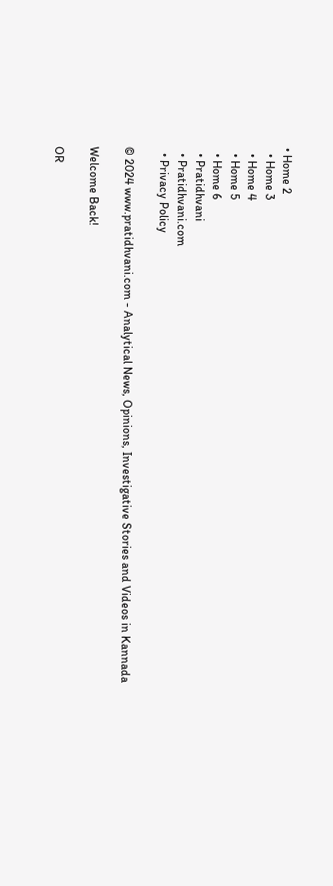• Home 2
  • Home 3
  • Home 4
  • Home 5
  • Home 6
  • Pratidhvani
  • Pratidhvani.com
  • Privacy Policy

© 2024 www.pratidhvani.com - Analytical News, Opinions, Investigative Stories and Videos in Kannada

Welcome Back!

OR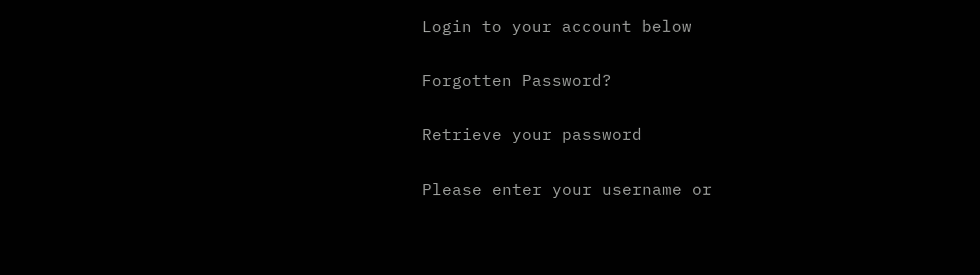Login to your account below

Forgotten Password?

Retrieve your password

Please enter your username or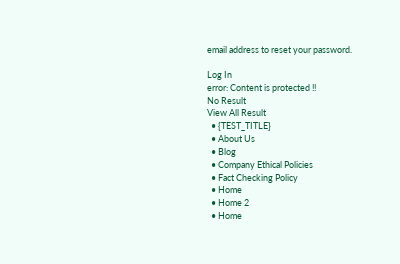email address to reset your password.

Log In
error: Content is protected !!
No Result
View All Result
  • {TEST_TITLE}
  • About Us
  • Blog
  • Company Ethical Policies
  • Fact Checking Policy
  • Home
  • Home 2
  • Home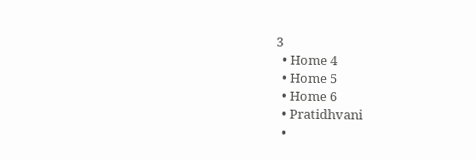3
  • Home 4
  • Home 5
  • Home 6
  • Pratidhvani
  •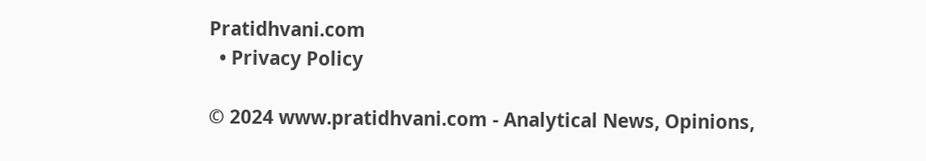Pratidhvani.com
  • Privacy Policy

© 2024 www.pratidhvani.com - Analytical News, Opinions,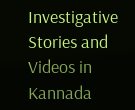Investigative Stories and Videos in Kannada